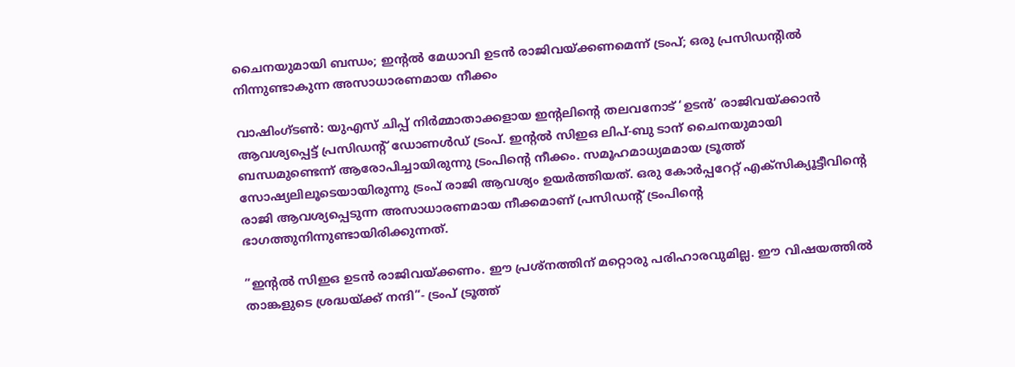ചൈനയുമായി ബന്ധം; ഇന്റൽ മേധാവി ഉടൻ രാജിവയ്ക്കണമെന്ന് ട്രംപ്; ഒരു പ്രസിഡന്റില്‍ നിന്നുണ്ടാകുന്ന അസാധാരണമായ നീക്കം

വാഷിംഗ്ടണ്‍: യുഎസ് ചിപ്പ് നിര്‍മ്മാതാക്കളായ ഇന്റലിന്റെ തലവനോട് ‘ഉടന്‍’ രാജിവയ്ക്കാന്‍ ആവശ്യപ്പെട്ട് പ്രസിഡന്റ് ഡോണള്‍ഡ് ട്രംപ്. ഇന്റല്‍ സിഇഒ ലിപ്-ബു ടാന് ചൈനയുമായി ബന്ധമുണ്ടെന്ന് ആരോപിച്ചായിരുന്നു ട്രംപിന്റെ നീക്കം. സമൂഹമാധ്യമമായ ട്രൂത്ത് സോഷ്യലിലൂടെയായിരുന്നു ട്രംപ് രാജി ആവശ്യം ഉയര്‍ത്തിയത്. ഒരു കോര്‍പ്പറേറ്റ് എക്‌സിക്യൂട്ടീവിന്റെ രാജി ആവശ്യപ്പെടുന്ന അസാധാരണമായ നീക്കമാണ് പ്രസിഡന്റ് ട്രംപിന്റെ ഭാഗത്തുനിന്നുണ്ടായിരിക്കുന്നത്.

”ഇന്റല്‍ സിഇഒ ഉടന്‍ രാജിവയ്ക്കണം. ഈ പ്രശ്‌നത്തിന് മറ്റൊരു പരിഹാരവുമില്ല. ഈ വിഷയത്തില്‍ താങ്കളുടെ ശ്രദ്ധയ്ക്ക് നന്ദി”- ട്രംപ് ട്രൂത്ത്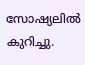സോഷ്യലില്‍ കുറിച്ചു.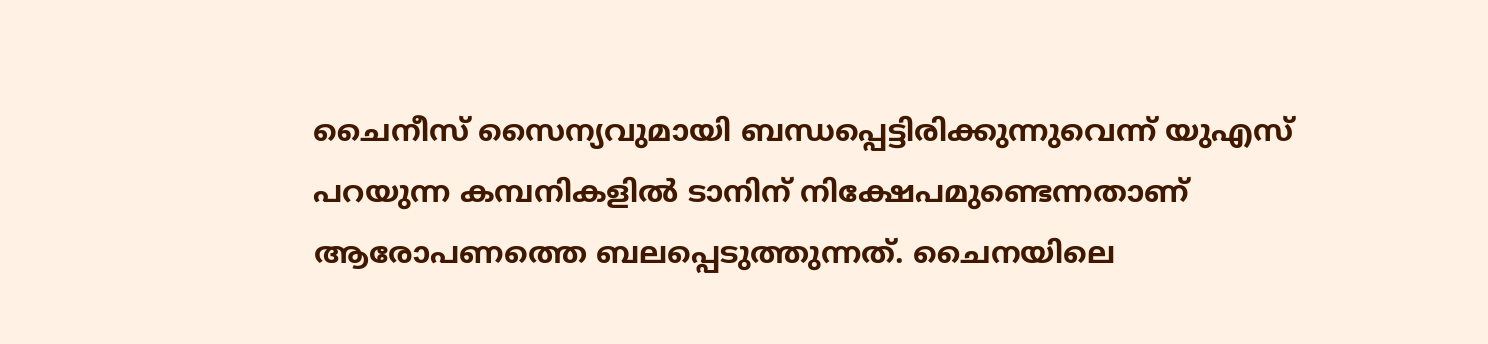ചൈനീസ് സൈന്യവുമായി ബന്ധപ്പെട്ടിരിക്കുന്നുവെന്ന് യുഎസ് പറയുന്ന കമ്പനികളില്‍ ടാനിന് നിക്ഷേപമുണ്ടെന്നതാണ് ആരോപണത്തെ ബലപ്പെടുത്തുന്നത്. ചൈനയിലെ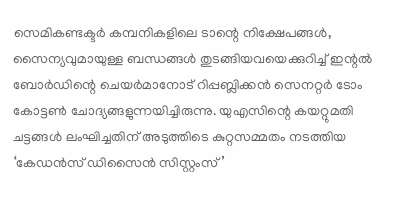സെമികണ്ടക്ടര്‍ കമ്പനികളിലെ ടാന്റെ നിക്ഷേപങ്ങള്‍, സൈന്യവുമായുള്ള ബന്ധങ്ങള്‍ തുടങ്ങിയവയെക്കുറിച്ച് ഇന്റല്‍ ബോര്‍ഡിന്റെ ചെയര്‍മാനോട് റിപ്പബ്ലിക്കന്‍ സെനറ്റര്‍ ടോം കോട്ടണ്‍ ചോദ്യങ്ങളുന്നയിച്ചിരുന്നു. യുഎസിന്റെ കയറ്റുമതി ചട്ടങ്ങള്‍ ലംഘിച്ചതിന് അടുത്തിടെ കുറ്റസമ്മതം നടത്തിയ ‘കേഡന്‍സ് ഡിസൈന്‍ സിസ്റ്റംസ്’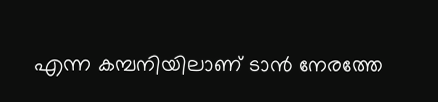എന്ന കമ്പനിയിലാണ് ടാന്‍ നേരത്തേ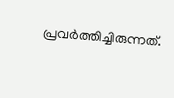പ്രവര്‍ത്തിച്ചിരുന്നത്.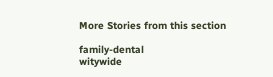More Stories from this section

family-dental
witywide